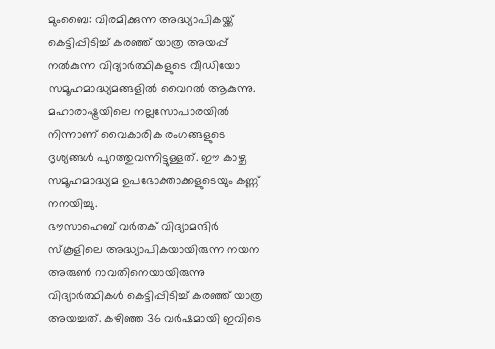മുംബൈ: വിരമിക്കുന്ന അദ്ധ്യാപികയ്ക്ക് കെട്ടിപ്പിടിച്ച് കരഞ്ഞ് യാത്ര അയപ്പ് നൽകുന്ന വിദ്യാർത്ഥികളുടെ വീഡിയോ സമൂഹമാദ്ധ്യമങ്ങളിൽ വൈറൽ ആകുന്നു. മഹാരാഷ്ട്രയിലെ നല്ലസോപാരയിൽ നിന്നാണ് വൈകാരിക രംഗങ്ങളുടെ ദൃശ്യങ്ങൾ പുറത്തുവന്നിട്ടുള്ളത്. ഈ കാഴ്ച സമൂഹമാദ്ധ്യമ ഉപഭോക്താക്കളുടെയും കണ്ണ് നനയിച്ചു.
ഭൗസാഹെബ് വർതക് വിദ്യാമന്ദിർ സ്കൂളിലെ അദ്ധ്യാപികയായിരുന്ന നയന അരുൺ റാവതിനെയായിരുന്നു വിദ്യാർത്ഥികൾ കെട്ടിപ്പിടിച്ച് കരഞ്ഞ് യാത്ര അയച്ചത്. കഴിഞ്ഞ 36 വർഷമായി ഇവിടെ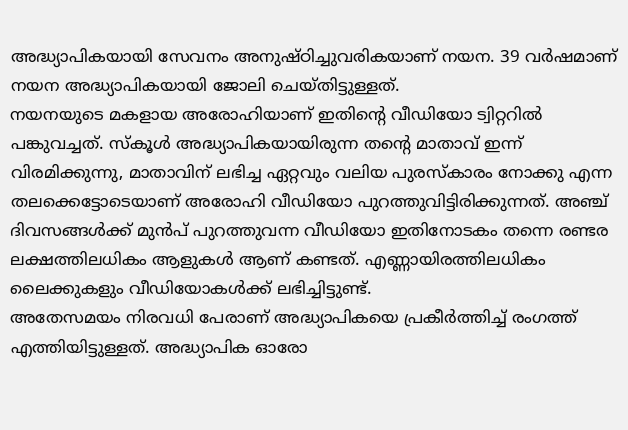അദ്ധ്യാപികയായി സേവനം അനുഷ്ഠിച്ചുവരികയാണ് നയന. 39 വർഷമാണ് നയന അദ്ധ്യാപികയായി ജോലി ചെയ്തിട്ടുള്ളത്.
നയനയുടെ മകളായ അരോഹിയാണ് ഇതിന്റെ വീഡിയോ ട്വിറ്ററിൽ പങ്കുവച്ചത്. സ്കൂൾ അദ്ധ്യാപികയായിരുന്ന തന്റെ മാതാവ് ഇന്ന് വിരമിക്കുന്നു, മാതാവിന് ലഭിച്ച ഏറ്റവും വലിയ പുരസ്കാരം നോക്കു എന്ന തലക്കെട്ടോടെയാണ് അരോഹി വീഡിയോ പുറത്തുവിട്ടിരിക്കുന്നത്. അഞ്ച് ദിവസങ്ങൾക്ക് മുൻപ് പുറത്തുവന്ന വീഡിയോ ഇതിനോടകം തന്നെ രണ്ടര ലക്ഷത്തിലധികം ആളുകൾ ആണ് കണ്ടത്. എണ്ണായിരത്തിലധികം ലൈക്കുകളും വീഡിയോകൾക്ക് ലഭിച്ചിട്ടുണ്ട്.
അതേസമയം നിരവധി പേരാണ് അദ്ധ്യാപികയെ പ്രകീർത്തിച്ച് രംഗത്ത് എത്തിയിട്ടുള്ളത്. അദ്ധ്യാപിക ഓരോ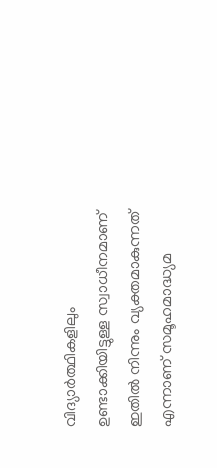വിദ്യാർത്ഥികളിലും ഉണ്ടാക്കിയിട്ടുള്ള സ്വാധീനമാണ് ഇതിൽ നിന്നും വ്യക്തമാകുന്നത് എന്നാണ് സമൂഹമാദ്ധ്യമ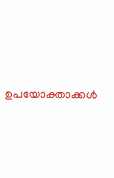ഉപയോക്താക്കൾ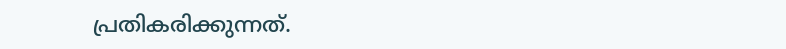പ്രതികരിക്കുന്നത്.